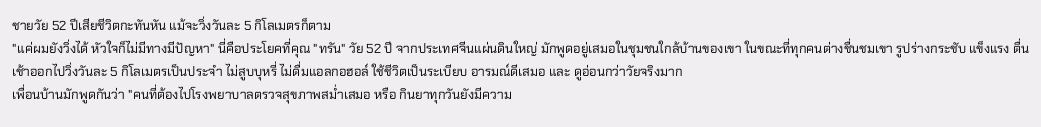ชายวัย 52 ปีเสียชีวิตกะทันหัน แม้จะวิ่งวันละ 5 กิโลเมตรก็ตาม
"แค่ผมยังวิ่งได้ หัวใจก็ไม่มีทางมีปัญหา" นี่คือประโยคที่คุณ "ทรัน" วัย 52 ปี จากประเทศจีนแผ่นดินใหญ่ มักพูดอยู่เสมอในชุมชนใกล้บ้านของเขา ในขณะที่ทุกคนต่างชื่นชมเขา รูปร่างกระชับ แข็งแรง ตื่นเช้าออกไปวิ่งวันละ 5 กิโลเมตรเป็นประจำ ไม่สูบบุหรี่ ไม่ดื่มแอลกอฮอล์ ใช้ชีวิตเป็นระเบียบ อารมณ์ดีเสมอ และ ดูอ่อนกว่าวัยจริงมาก
เพื่อนบ้านมักพูดกันว่า "คนที่ต้องไปโรงพยาบาลตรวจสุขภาพสม่ำเสมอ หรือ กินยาทุกวันยังมีความ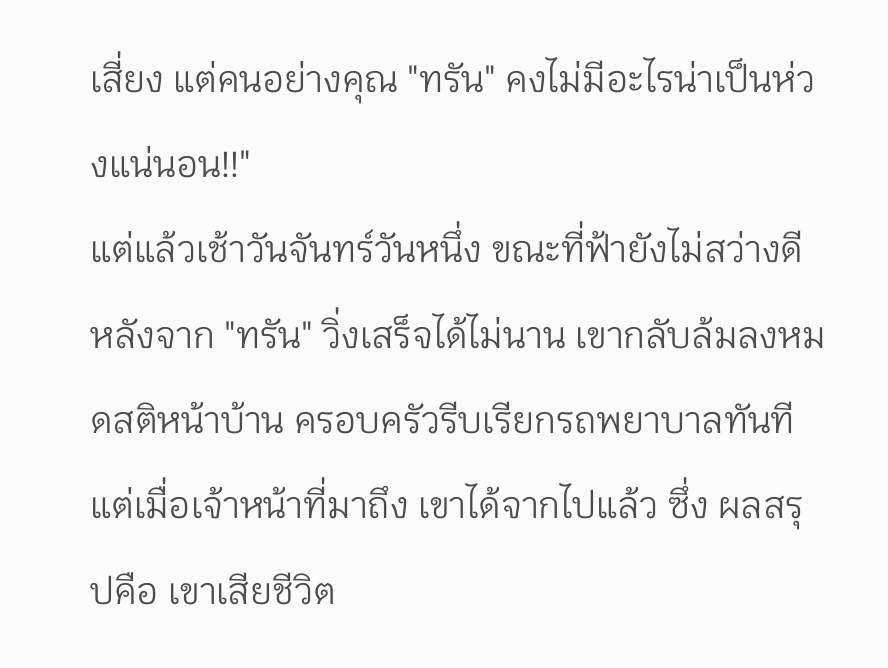เสี่ยง แต่คนอย่างคุณ "ทรัน" คงไม่มีอะไรน่าเป็นห่วงแน่นอน!!"
แต่แล้วเช้าวันจันทร์วันหนึ่ง ขณะที่ฟ้ายังไม่สว่างดี หลังจาก "ทรัน" วิ่งเสร็จได้ไม่นาน เขากลับล้มลงหมดสติหน้าบ้าน ครอบครัวรีบเรียกรถพยาบาลทันที แต่เมื่อเจ้าหน้าที่มาถึง เขาได้จากไปแล้ว ซึ่ง ผลสรุปคือ เขาเสียชีวิต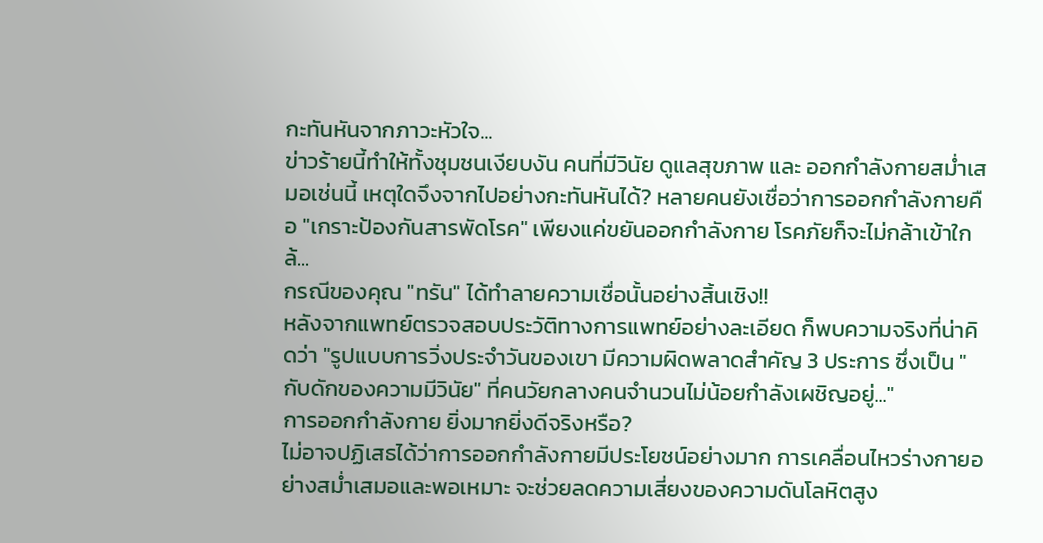กะทันหันจากภาวะหัวใจ...
ข่าวร้ายนี้ทำให้ทั้งชุมชนเงียบงัน คนที่มีวินัย ดูแลสุขภาพ และ ออกกำลังกายสม่ำเสมอเช่นนี้ เหตุใดจึงจากไปอย่างกะทันหันได้? หลายคนยังเชื่อว่าการออกกำลังกายคือ "เกราะป้องกันสารพัดโรค" เพียงแค่ขยันออกกำลังกาย โรคภัยก็จะไม่กล้าเข้าใกล้...
กรณีของคุณ "ทรัน" ได้ทำลายความเชื่อนั้นอย่างสิ้นเชิง!!
หลังจากแพทย์ตรวจสอบประวัติทางการแพทย์อย่างละเอียด ก็พบความจริงที่น่าคิดว่า "รูปแบบการวิ่งประจำวันของเขา มีความผิดพลาดสำคัญ 3 ประการ ซึ่งเป็น "กับดักของความมีวินัย" ที่คนวัยกลางคนจำนวนไม่น้อยกำลังเผชิญอยู่..."
การออกกำลังกาย ยิ่งมากยิ่งดีจริงหรือ?
ไม่อาจปฏิเสธได้ว่าการออกกำลังกายมีประโยชน์อย่างมาก การเคลื่อนไหวร่างกายอย่างสม่ำเสมอและพอเหมาะ จะช่วยลดความเสี่ยงของความดันโลหิตสูง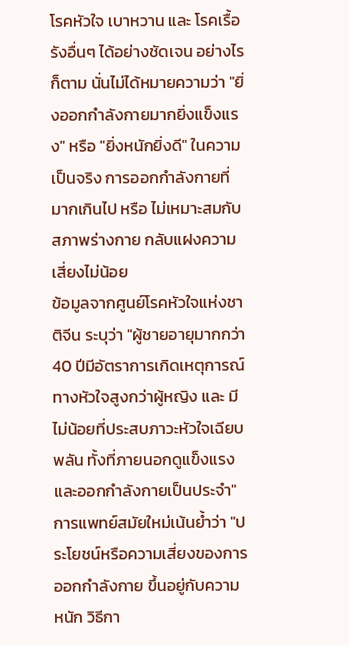โรคหัวใจ เบาหวาน และ โรคเรื้อรังอื่นๆ ได้อย่างชัดเจน อย่างไรก็ตาม นั่นไม่ได้หมายความว่า "ยิ่งออกกำลังกายมากยิ่งแข็งแรง" หรือ "ยิ่งหนักยิ่งดี" ในความเป็นจริง การออกกำลังกายที่มากเกินไป หรือ ไม่เหมาะสมกับสภาพร่างกาย กลับแฝงความเสี่ยงไม่น้อย
ข้อมูลจากศูนย์โรคหัวใจแห่งชาติจีน ระบุว่า "ผู้ชายอายุมากกว่า 40 ปีมีอัตราการเกิดเหตุการณ์ทางหัวใจสูงกว่าผู้หญิง และ มีไม่น้อยที่ประสบภาวะหัวใจเฉียบพลัน ทั้งที่ภายนอกดูแข็งแรงและออกกำลังกายเป็นประจำ"
การแพทย์สมัยใหม่เน้นย้ำว่า "ประโยชน์หรือความเสี่ยงของการออกกำลังกาย ขึ้นอยู่กับความหนัก วิธีกา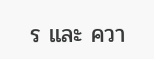ร และ ควา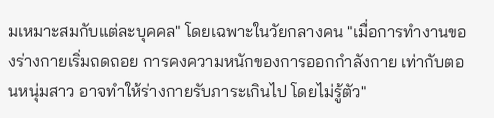มเหมาะสมกับแต่ละบุคคล" โดยเฉพาะในวัยกลางคน "เมื่อการทำงานของร่างกายเริ่มถดถอย การคงความหนักของการออกกำลังกาย เท่ากับตอนหนุ่มสาว อาจทำให้ร่างกายรับภาระเกินไป โดยไม่รู้ตัว"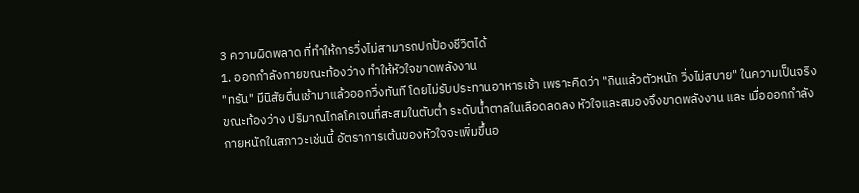3 ความผิดพลาด ที่ทำให้การวิ่งไม่สามารถปกป้องชีวิตได้
1. ออกกำลังกายขณะท้องว่าง ทำให้หัวใจขาดพลังงาน
"ทรัน" มีนิสัยตื่นเช้ามาแล้วออกวิ่งทันที โดยไม่รับประทานอาหารเช้า เพราะคิดว่า "กินแล้วตัวหนัก วิ่งไม่สบาย" ในความเป็นจริง ขณะท้องว่าง ปริมาณไกลโคเจนที่สะสมในตับต่ำ ระดับน้ำตาลในเลือดลดลง หัวใจและสมองจึงขาดพลังงาน และ เมื่อออกกำลังกายหนักในสภาวะเช่นนี้ อัตราการเต้นของหัวใจจะเพิ่มขึ้นอ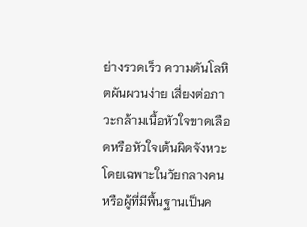ย่างรวดเร็ว ความดันโลหิตผันผวนง่าย เสี่ยงต่อภาวะกล้ามเนื้อหัวใจขาดเลือดหรือหัวใจเต้นผิดจังหวะ โดยเฉพาะในวัยกลางคน หรือผู้ที่มีพื้นฐานเป็นค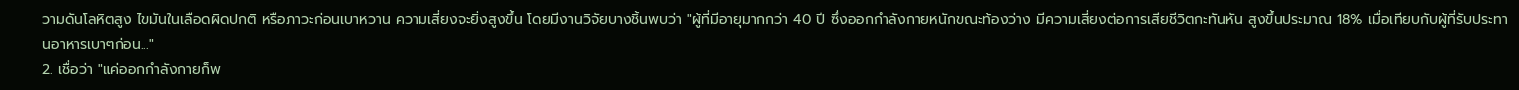วามดันโลหิตสูง ไขมันในเลือดผิดปกติ หรือภาวะก่อนเบาหวาน ความเสี่ยงจะยิ่งสูงขึ้น โดยมีงานวิจัยบางชิ้นพบว่า "ผู้ที่มีอายุมากกว่า 40 ปี ซึ่งออกกำลังกายหนักขณะท้องว่าง มีความเสี่ยงต่อการเสียชีวิตกะทันหัน สูงขึ้นประมาณ 18% เมื่อเทียบกับผู้ที่รับประทานอาหารเบาๆก่อน..."
2. เชื่อว่า "แค่ออกกำลังกายก็พ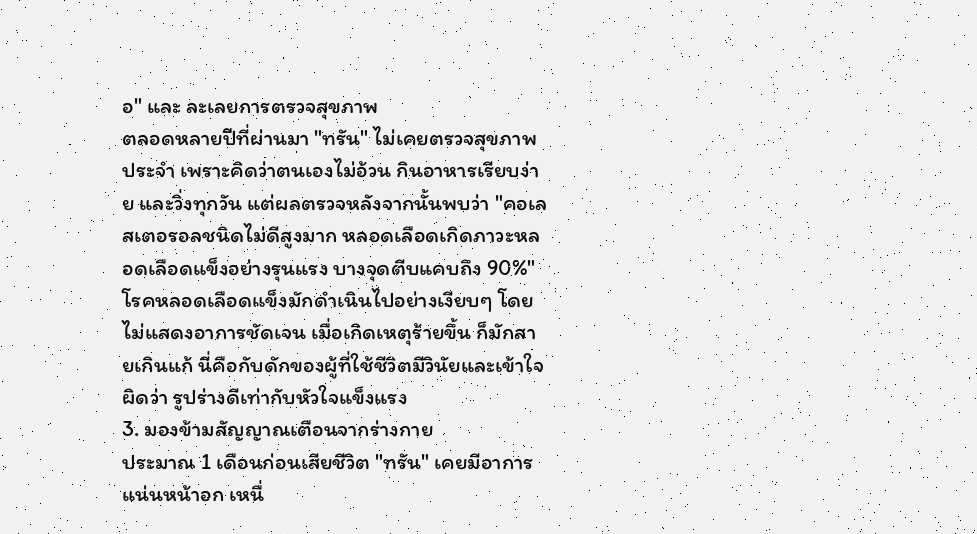อ" และ ละเลยการตรวจสุขภาพ
ตลอดหลายปีที่ผ่านมา "ทรัน" ไม่เคยตรวจสุขภาพประจำ เพราะคิดว่าตนเองไม่อ้วน กินอาหารเรียบง่าย และวิ่งทุกวัน แต่ผลตรวจหลังจากนั้นพบว่า "คอเลสเตอรอลชนิดไม่ดีสูงมาก หลอดเลือดเกิดภาวะหลอดเลือดแข็งอย่างรุนแรง บางจุดตีบแคบถึง 90%" โรคหลอดเลือดแข็งมักดำเนินไปอย่างเงียบๆ โดยไม่แสดงอาการชัดเจน เมื่อเกิดเหตุร้ายขึ้น ก็มักสายเกินแก้ นี่คือกับดักของผู้ที่ใช้ชีวิตมีวินัยและเข้าใจผิดว่า รูปร่างดีเท่ากับหัวใจแข็งแรง
3. มองข้ามสัญญาณเตือนจากร่างกาย
ประมาณ 1 เดือนก่อนเสียชีวิต "ทรัน" เคยมีอาการแน่นหน้าอก เหนื่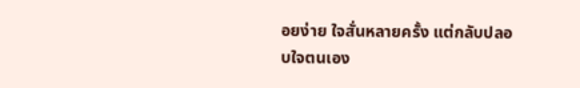อยง่าย ใจสั่นหลายครั้ง แต่กลับปลอบใจตนเอง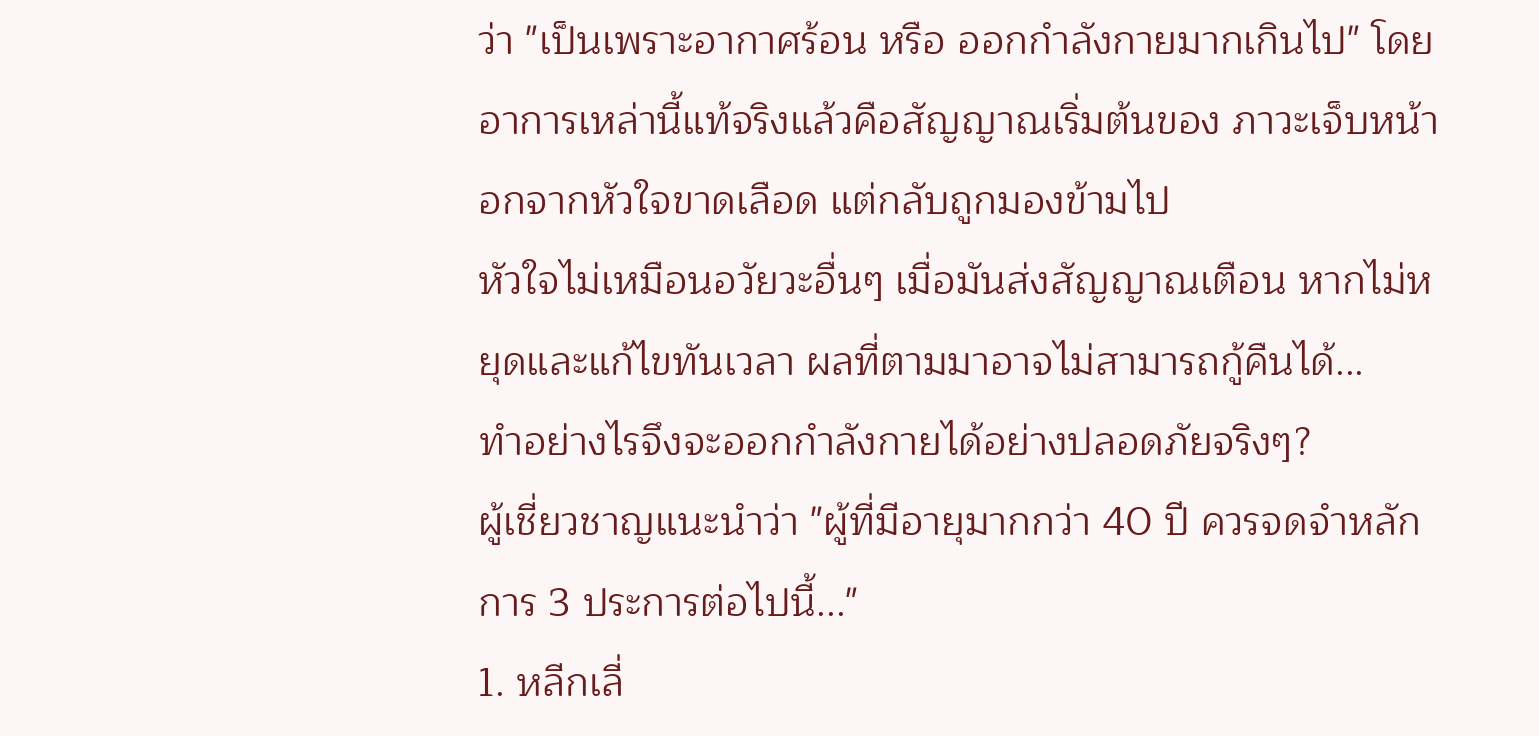ว่า "เป็นเพราะอากาศร้อน หรือ ออกกำลังกายมากเกินไป" โดยอาการเหล่านี้แท้จริงแล้วคือสัญญาณเริ่มต้นของ ภาวะเจ็บหน้าอกจากหัวใจขาดเลือด แต่กลับถูกมองข้ามไป
หัวใจไม่เหมือนอวัยวะอื่นๆ เมื่อมันส่งสัญญาณเตือน หากไม่หยุดและแก้ไขทันเวลา ผลที่ตามมาอาจไม่สามารถกู้คืนได้...
ทำอย่างไรจึงจะออกกำลังกายได้อย่างปลอดภัยจริงๆ?
ผู้เชี่ยวชาญแนะนำว่า "ผู้ที่มีอายุมากกว่า 40 ปี ควรจดจำหลักการ 3 ประการต่อไปนี้..."
1. หลีกเลี่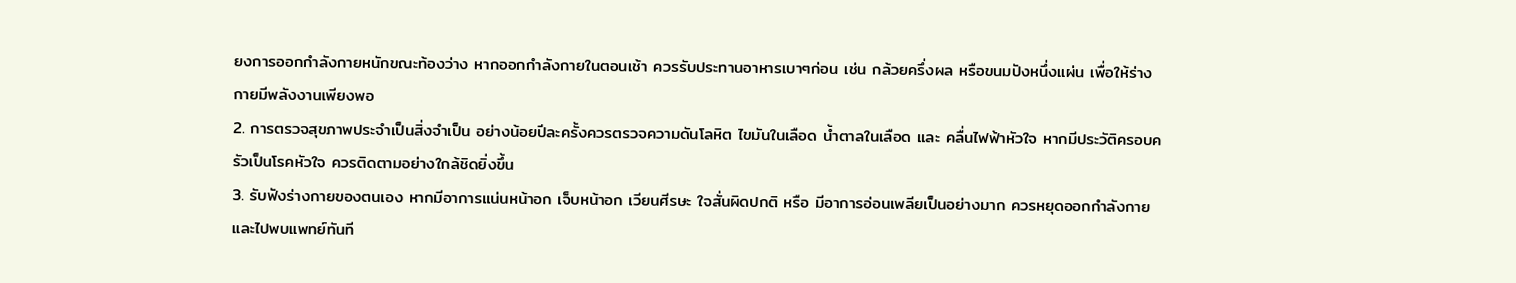ยงการออกกำลังกายหนักขณะท้องว่าง หากออกกำลังกายในตอนเช้า ควรรับประทานอาหารเบาๆก่อน เช่น กล้วยครึ่งผล หรือขนมปังหนึ่งแผ่น เพื่อให้ร่างกายมีพลังงานเพียงพอ
2. การตรวจสุขภาพประจำเป็นสิ่งจำเป็น อย่างน้อยปีละครั้งควรตรวจความดันโลหิต ไขมันในเลือด น้ำตาลในเลือด และ คลื่นไฟฟ้าหัวใจ หากมีประวัติครอบครัวเป็นโรคหัวใจ ควรติดตามอย่างใกล้ชิดยิ่งขึ้น
3. รับฟังร่างกายของตนเอง หากมีอาการแน่นหน้าอก เจ็บหน้าอก เวียนศีรษะ ใจสั่นผิดปกติ หรือ มีอาการอ่อนเพลียเป็นอย่างมาก ควรหยุดออกกำลังกายและไปพบแพทย์ทันที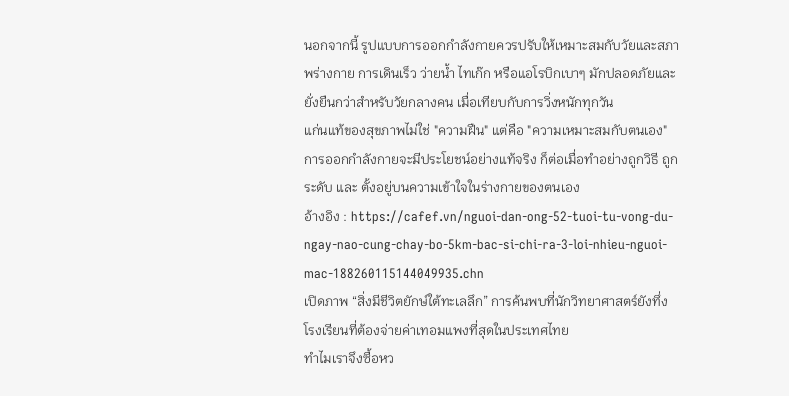นอกจากนี้ รูปแบบการออกกำลังกายควรปรับให้เหมาะสมกับวัยและสภาพร่างกาย การเดินเร็ว ว่ายน้ำ ไทเก๊ก หรือแอโรบิกเบาๆ มักปลอดภัยและยั่งยืนกว่าสำหรับวัยกลางคน เมื่อเทียบกับการวิ่งหนักทุกวัน
แก่นแท้ของสุขภาพไม่ใช่ "ความฝืน" แต่คือ "ความเหมาะสมกับตนเอง"
การออกกำลังกายจะมีประโยชน์อย่างแท้จริง ก็ต่อเมื่อทำอย่างถูกวิธี ถูกระดับ และ ตั้งอยู่บนความเข้าใจในร่างกายของตนเอง
อ้างอิง : https://cafef.vn/nguoi-dan-ong-52-tuoi-tu-vong-du-ngay-nao-cung-chay-bo-5km-bac-si-chi-ra-3-loi-nhieu-nguoi-mac-188260115144049935.chn
เปิดภาพ “สิ่งมีชีวิตยักษ์ใต้ทะเลลึก” การค้นพบที่นักวิทยาศาสตร์ยังทึ่ง
โรงเรียนที่ต้องจ่ายค่าเทอมแพงที่สุดในประเทศไทย
ทำไมเราจึงซื้อหว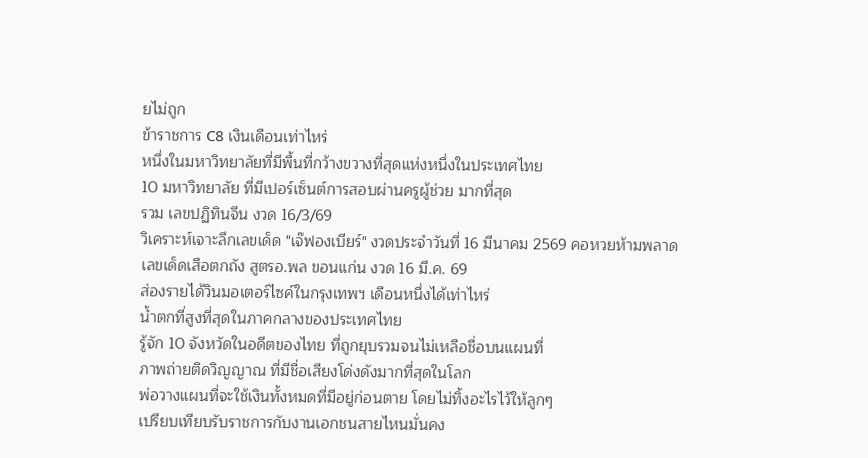ยไม่ถูก
ข้าราชการ C8 เงินเดือนเท่าไหร่
หนึ่งในมหาวิทยาลัยที่มีพื้นที่กว้างขวางที่สุดแห่งหนึ่งในประเทศไทย
10 มหาวิทยาลัย ที่มีเปอร์เซ็นต์การสอบผ่านครูผู้ช่วย มากที่สุด
รวม เลขปฏิทินจีน งวด 16/3/69
วิเคราะห์เจาะลึกเลขเด็ด "เจ๊ฟองเบียร์" งวดประจำวันที่ 16 มีนาคม 2569 คอหวยห้ามพลาด
เลขเด็ดเสือตกถัง สูตรอ.พล ขอนแก่น งวด 16 มี.ค. 69
ส่องรายได้วินมอเตอร์ไซค์ในกรุงเทพฯ เดือนหนึ่งได้เท่าไหร่
น้ำตกที่สูงที่สุดในภาคกลางของประเทศไทย
รู้จัก 10 จังหวัดในอดีตของไทย ที่ถูกยุบรวมจนไม่เหลือชื่อบนแผนที่
ภาพถ่ายติดวิญญาณ ที่มีชื่อเสียงโด่งดังมากที่สุดในโลก
พ่อวางแผนที่จะใช้เงินทั้งหมดที่มีอยู่ก่อนตาย โดยไม่ทิ้งอะไรไว้ให้ลูกๆ
เปรียบเทียบรับราชการกับงานเอกชนสายไหนมั่นคง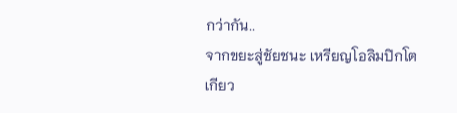กว่ากัน..
จากขยะสู่ชัยชนะ เหรียญโอลิมปิกโตเกียว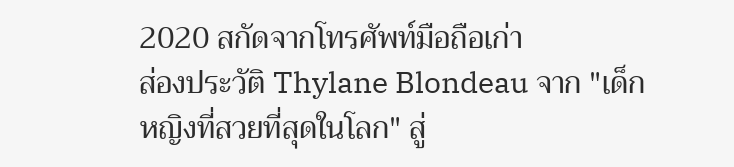2020 สกัดจากโทรศัพท์มือถือเก่า
ส่องประวัติ Thylane Blondeau จาก "เด็กหญิงที่สวยที่สุดในโลก" สู่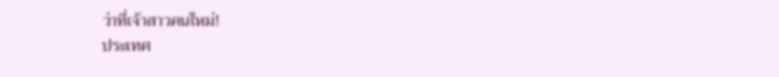ว่าที่เจ้าสาวคนใหม่!
ประเทศ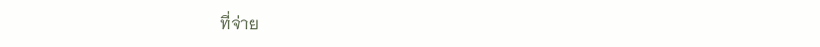ที่จ่าย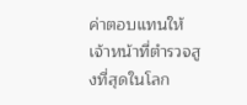ค่าตอบแทนให้เจ้าหน้าที่ตำรวจสูงที่สุดในโลก